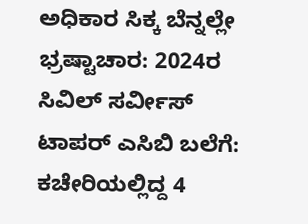ಅಧಿಕಾರ ಸಿಕ್ಕ ಬೆನ್ನಲ್ಲೇ ಭ್ರಷ್ಟಾಚಾರ: 2024ರ ಸಿವಿಲ್ ಸರ್ವೀಸ್ ಟಾಪರ್ ಎಸಿಬಿ ಬಲೆಗೆ: ಕಚೇರಿಯಲ್ಲಿದ್ದ 4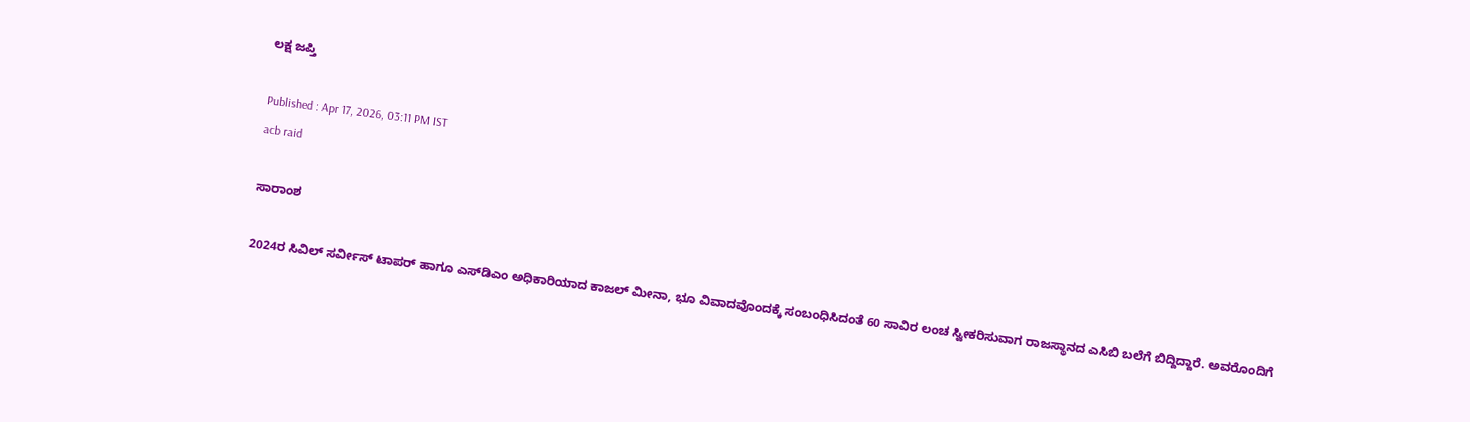ಲಕ್ಷ ಜಪ್ತಿ

Published : Apr 17, 2026, 03:11 PM IST
acb raid

ಸಾರಾಂಶ

2024ರ ಸಿವಿಲ್ ಸರ್ವೀಸ್ ಟಾಪರ್ ಹಾಗೂ ಎಸ್‌ಡಿಎಂ ಅಧಿಕಾರಿಯಾದ ಕಾಜಲ್ ಮೀನಾ, ಭೂ ವಿವಾದವೊಂದಕ್ಕೆ ಸಂಬಂಧಿಸಿದಂತೆ 60 ಸಾವಿರ ಲಂಚ ಸ್ವೀಕರಿಸುವಾಗ ರಾಜಸ್ಥಾನದ ಎಸಿಬಿ ಬಲೆಗೆ ಬಿದ್ದಿದ್ದಾರೆ. ಅವರೊಂದಿಗೆ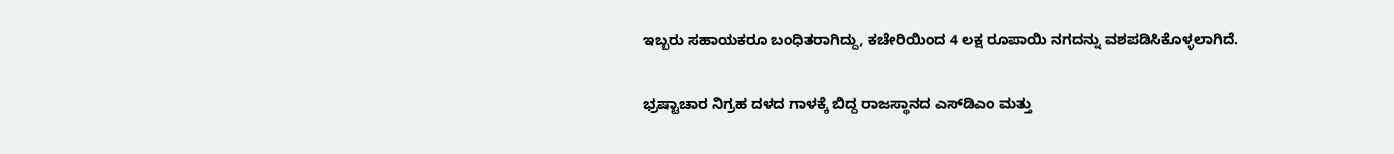ಇಬ್ಬರು ಸಹಾಯಕರೂ ಬಂಧಿತರಾಗಿದ್ದು, ಕಚೇರಿಯಿಂದ 4 ಲಕ್ಷ ರೂಪಾಯಿ ನಗದನ್ನು ವಶಪಡಿಸಿಕೊಳ್ಳಲಾಗಿದೆ.

ಭ್ರಷ್ಟಾಚಾರ ನಿಗ್ರಹ ದಳದ ಗಾಳಕ್ಕೆ ಬಿದ್ದ ರಾಜಸ್ಥಾನದ ಎಸ್‌ಡಿಎಂ ಮತ್ತು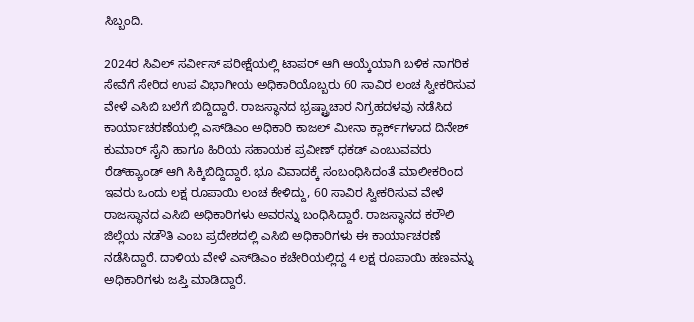ಸಿಬ್ಬಂದಿ.

2024ರ ಸಿವಿಲ್ ಸರ್ವೀಸ್ ಪರೀಕ್ಷೆಯಲ್ಲಿ ಟಾಪರ್ ಆಗಿ ಆಯ್ಕೆಯಾಗಿ ಬಳಿಕ ನಾಗರಿಕ ಸೇವೆಗೆ ಸೇರಿದ ಉಪ ವಿಭಾಗೀಯ ಅಧಿಕಾರಿಯೊಬ್ಬರು 60 ಸಾವಿರ ಲಂಚ ಸ್ವೀಕರಿಸುವ ವೇಳೆ ಎಸಿಬಿ ಬಲೆಗೆ ಬಿದ್ದಿದ್ದಾರೆ. ರಾಜಸ್ಥಾನದ ಭ್ರಷ್ಟ್ರಾಚಾರ ನಿಗ್ರಹದಳವು ನಡೆಸಿದ ಕಾರ್ಯಾಚರಣೆಯಲ್ಲಿ ಎಸ್‌ಡಿಎಂ ಅಧಿಕಾರಿ ಕಾಜಲ್ ಮೀನಾ ಕ್ಲಾರ್ಕ್‌ಗಳಾದ ದಿನೇಶ್‌ ಕುಮಾರ್ ಸೈನಿ ಹಾಗೂ ಹಿರಿಯ ಸಹಾಯಕ ಪ್ರವೀಣ್ ಧಕಡ್ ಎಂಬುವವರು ರೆಡ್‌ಹ್ಯಾಂಡ್ ಆಗಿ ಸಿಕ್ಕಿಬಿದ್ದಿದ್ದಾರೆ. ಭೂ ವಿವಾದಕ್ಕೆ ಸಂಬಂಧಿಸಿದಂತೆ ಮಾಲೀಕರಿಂದ ಇವರು ಒಂದು ಲಕ್ಷ ರೂಪಾಯಿ ಲಂಚ ಕೇಳಿದ್ದು, 60 ಸಾವಿರ ಸ್ವೀಕರಿಸುವ ವೇಳೆ ರಾಜಸ್ಥಾನದ ಎಸಿಬಿ ಅಧಿಕಾರಿಗಳು ಅವರನ್ನು ಬಂಧಿಸಿದ್ದಾರೆ. ರಾಜಸ್ಥಾನದ ಕರೌಲಿ ಜಿಲ್ಲೆಯ ನಡೌತಿ ಎಂಬ ಪ್ರದೇಶದಲ್ಲಿ ಎಸಿಬಿ ಅಧಿಕಾರಿಗಳು ಈ ಕಾರ್ಯಾಚರಣೆ ನಡೆಸಿದ್ದಾರೆ. ದಾಳಿಯ ವೇಳೆ ಎಸ್‌ಡಿಎಂ ಕಚೇರಿಯಲ್ಲಿದ್ದ 4 ಲಕ್ಷ ರೂಪಾಯಿ ಹಣವನ್ನು ಅಧಿಕಾರಿಗಳು ಜಪ್ತಿ ಮಾಡಿದ್ದಾರೆ.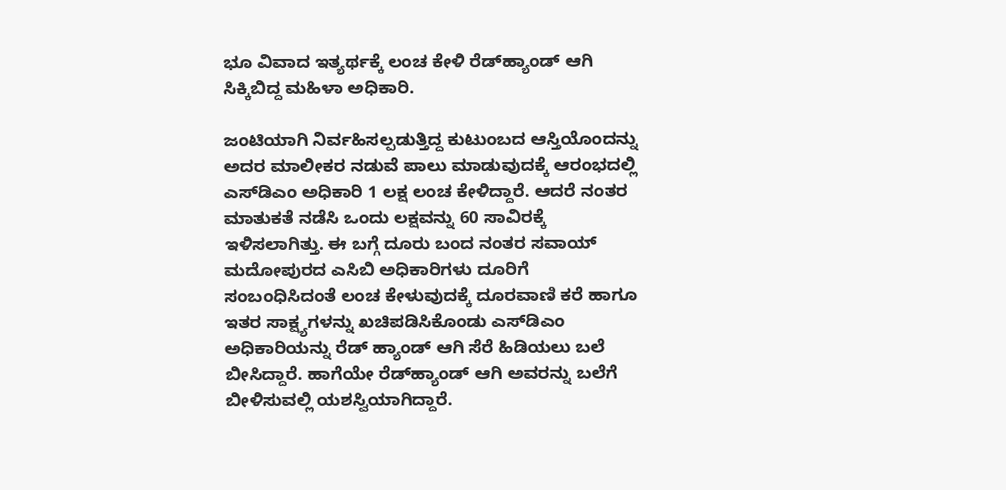ಭೂ ವಿವಾದ ಇತ್ಯರ್ಥಕ್ಕೆ ಲಂಚ ಕೇಳಿ ರೆಡ್‌ಹ್ಯಾಂಡ್ ಆಗಿ ಸಿಕ್ಕಿಬಿದ್ದ ಮಹಿಳಾ ಅಧಿಕಾರಿ.

ಜಂಟಿಯಾಗಿ ನಿರ್ವಹಿಸಲ್ಪಡುತ್ತಿದ್ದ ಕುಟುಂಬದ ಆಸ್ತಿಯೊಂದನ್ನು ಅದರ ಮಾಲೀಕರ ನಡುವೆ ಪಾಲು ಮಾಡುವುದಕ್ಕೆ ಆರಂಭದಲ್ಲಿ ಎಸ್‌ಡಿಎಂ ಅಧಿಕಾರಿ 1 ಲಕ್ಷ ಲಂಚ ಕೇಳಿದ್ದಾರೆ. ಆದರೆ ನಂತರ ಮಾತುಕತೆ ನಡೆಸಿ ಒಂದು ಲಕ್ಷವನ್ನು 60 ಸಾವಿರಕ್ಕೆ ಇಳಿಸಲಾಗಿತ್ತು. ಈ ಬಗ್ಗೆ ದೂರು ಬಂದ ನಂತರ ಸವಾಯ್‌ ಮದೋಪುರದ ಎಸಿಬಿ ಅಧಿಕಾರಿಗಳು ದೂರಿಗೆ ಸಂಬಂಧಿಸಿದಂತೆ ಲಂಚ ಕೇಳುವುದಕ್ಕೆ ದೂರವಾಣಿ ಕರೆ ಹಾಗೂ ಇತರ ಸಾಕ್ಷ್ಯಗಳನ್ನು ಖಚಿಪಡಿಸಿಕೊಂಡು ಎಸ್‌ಡಿಎಂ ಅಧಿಕಾರಿಯನ್ನು ರೆಡ್ ಹ್ಯಾಂಡ್ ಆಗಿ ಸೆರೆ ಹಿಡಿಯಲು ಬಲೆ ಬೀಸಿದ್ದಾರೆ. ಹಾಗೆಯೇ ರೆಡ್‌ಹ್ಯಾಂಡ್ ಆಗಿ ಅವರನ್ನು ಬಲೆಗೆ ಬೀಳಿಸುವಲ್ಲಿ ಯಶಸ್ವಿಯಾಗಿದ್ದಾರೆ.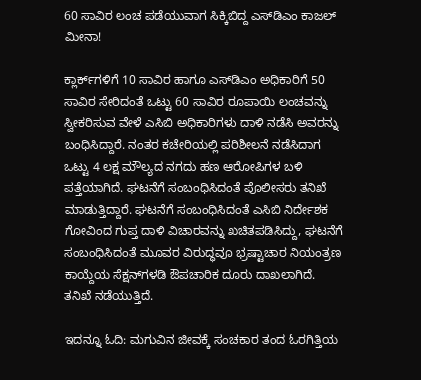60 ಸಾವಿರ ಲಂಚ ಪಡೆಯುವಾಗ ಸಿಕ್ಕಿಬಿದ್ದ ಎಸ್‌ಡಿಎಂ ಕಾಜಲ್ ಮೀನಾ!

ಕ್ಲಾರ್ಕ್‌ಗಳಿಗೆ 10 ಸಾವಿರ ಹಾಗೂ ಎಸ್‌ಡಿಎಂ ಅಧಿಕಾರಿಗೆ 50 ಸಾವಿರ ಸೇರಿದಂತೆ ಒಟ್ಟು 60 ಸಾವಿರ ರೂಪಾಯಿ ಲಂಚವನ್ನು ಸ್ವೀಕರಿಸುವ ವೇಳೆ ಎಸಿಬಿ ಅಧಿಕಾರಿಗಳು ದಾಳಿ ನಡೆಸಿ ಅವರನ್ನು ಬಂಧಿಸಿದ್ದಾರೆ. ನಂತರ ಕಚೇರಿಯಲ್ಲಿ ಪರಿಶೀಲನೆ ನಡೆಸಿದಾಗ ಒಟ್ಟು 4 ಲಕ್ಷ ಮೌಲ್ಯದ ನಗದು ಹಣ ಆರೋಪಿಗಳ ಬಳಿ ಪತ್ತೆಯಾಗಿದೆ. ಘಟನೆಗೆ ಸಂಬಂಧಿಸಿದಂತೆ ಪೊಲೀಸರು ತನಿಖೆ ಮಾಡುತ್ತಿದ್ದಾರೆ. ಘಟನೆಗೆ ಸಂಬಂಧಿಸಿದಂತೆ ಎಸಿಬಿ ನಿರ್ದೇಶಕ ಗೋವಿಂದ ಗುಪ್ತ ದಾಳಿ ವಿಚಾರವನ್ನು ಖಚಿತಪಡಿಸಿದ್ದು, ಘಟನೆಗೆ ಸಂಬಂಧಿಸಿದಂತೆ ಮೂವರ ವಿರುದ್ಧವೂ ಭ್ರಷ್ಟಾಚಾರ ನಿಯಂತ್ರಣ ಕಾಯ್ದೆಯ ಸೆಕ್ಷನ್‌ಗಳಡಿ ಔಪಚಾರಿಕ ದೂರು ದಾಖಲಾಗಿದೆ. ತನಿಖೆ ನಡೆಯುತ್ತಿದೆ.

ಇದನ್ನೂ ಓದಿ: ಮಗುವಿನ ಜೀವಕ್ಕೆ ಸಂಚಕಾರ ತಂದ ಓರಗಿತ್ತಿಯ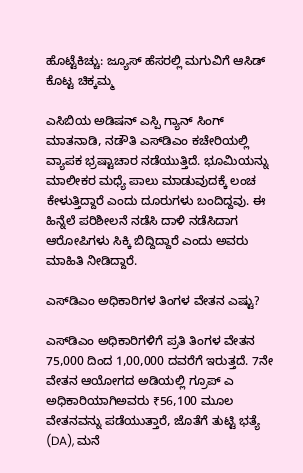ಹೊಟ್ಟೆಕಿಚ್ಚು: ಜ್ಯೂಸ್ ಹೆಸರಲ್ಲಿ ಮಗುವಿಗೆ ಆಸಿಡ್ ಕೊಟ್ಟ ಚಿಕ್ಕಮ್ಮ

ಎಸಿಬಿಯ ಅಡಿಷನ್‌ ಎಸ್ಪಿ ಗ್ಯಾನ್ ಸಿಂಗ್ ಮಾತನಾಡಿ, ನಡೌತಿ ಎಸ್‌ಡಿಎಂ ಕಚೇರಿಯಲ್ಲಿ ವ್ಯಾಪಕ ಭ್ರಷ್ಟಾಚಾರ ನಡೆಯುತ್ತಿದೆ. ಭೂಮಿಯನ್ನು ಮಾಲೀಕರ ಮಧ್ಯೆ ಪಾಲು ಮಾಡುವುದಕ್ಕೆ ಲಂಚ ಕೇಳುತ್ತಿದ್ದಾರೆ ಎಂದು ದೂರುಗಳು ಬಂದಿದ್ದವು. ಈ ಹಿನ್ನೆಲೆ ಪರಿಶೀಲನೆ ನಡೆಸಿ ದಾಳಿ ನಡೆಸಿದಾಗ ಆರೋಪಿಗಳು ಸಿಕ್ಕಿ ಬಿದ್ದಿದ್ದಾರೆ ಎಂದು ಅವರು ಮಾಹಿತಿ ನೀಡಿದ್ದಾರೆ.

ಎಸ್‌ಡಿಎಂ ಅಧಿಕಾರಿಗಳ ತಿಂಗಳ ವೇತನ ಎಷ್ಟು?

ಎಸ್‌ಡಿಎಂ ಅಧಿಕಾರಿಗಳಿಗೆ ಪ್ರತಿ ತಿಂಗಳ ವೇತನ 75,000 ದಿಂದ 1,00,000 ದವರೆಗೆ ಇರುತ್ತದೆ. 7ನೇ ವೇತನ ಆಯೋಗದ ಅಡಿಯಲ್ಲಿ ಗ್ರೂಪ್ ಎ ಅಧಿಕಾರಿಯಾಗಿಅವರು ₹56,100 ಮೂಲ ವೇತನವನ್ನು ಪಡೆಯುತ್ತಾರೆ, ಜೊತೆಗೆ ತುಟ್ಟಿ ಭತ್ಯೆ (DA), ಮನೆ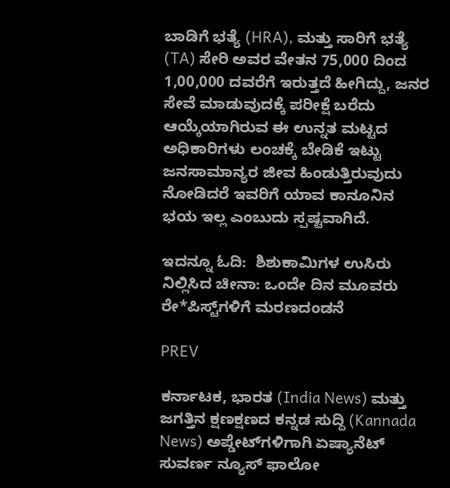ಬಾಡಿಗೆ ಭತ್ಯೆ (HRA), ಮತ್ತು ಸಾರಿಗೆ ಭತ್ಯೆ (TA) ಸೇರಿ ಅವರ ವೇತನ 75,000 ದಿಂದ 1,00,000 ದವರೆಗೆ ಇರುತ್ತದೆ ಹೀಗಿದ್ದು, ಜನರ ಸೇವೆ ಮಾಡುವುದಕ್ಕೆ ಪರೀಕ್ಷೆ ಬರೆದು ಆಯ್ಕೆಯಾಗಿರುವ ಈ ಉನ್ನತ ಮಟ್ಟದ ಅಧಿಕಾರಿಗಳು ಲಂಚಕ್ಕೆ ಬೇಡಿಕೆ ಇಟ್ಟು ಜನಸಾಮಾನ್ಯರ ಜೀವ ಹಿಂಡುತ್ತಿರುವುದು ನೋಡಿದರೆ ಇವರಿಗೆ ಯಾವ ಕಾನೂನಿನ ಭಯ ಇಲ್ಲ ಎಂಬುದು ಸ್ಪಷ್ಟವಾಗಿದೆ.

ಇದನ್ನೂ ಓದಿ:  ಶಿಶುಕಾಮಿಗಳ ಉಸಿರು ನಿಲ್ಲಿಸಿದ ಚೀನಾ: ಒಂದೇ ದಿನ ಮೂವರು ರೇ*ಪಿಸ್ಟ್‌ಗಳಿಗೆ ಮರಣದಂಡನೆ

PREV

ಕರ್ನಾಟಕ, ಭಾರತ (India News) ಮತ್ತು ಜಗತ್ತಿನ ಕ್ಷಣಕ್ಷಣದ ಕನ್ನಡ ಸುದ್ದಿ (Kannada News) ಅಪ್ಡೇಟ್‌ಗಳಿಗಾಗಿ ಏಷ್ಯಾನೆಟ್ ಸುವರ್ಣ ನ್ಯೂಸ್‌ ಫಾಲೋ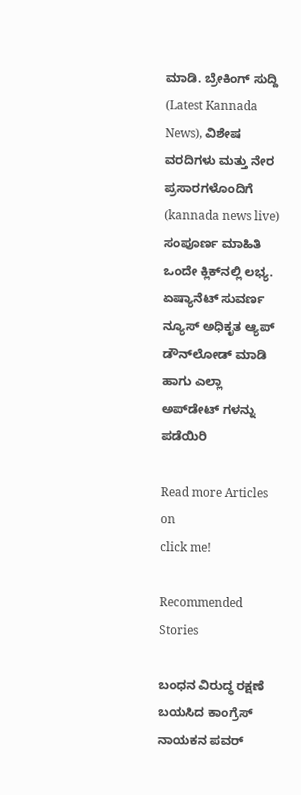ಮಾಡಿ. ಬ್ರೇಕಿಂಗ್ ಸುದ್ದಿ (Latest Kannada News), ವಿಶೇಷ ವರದಿಗಳು ಮತ್ತು ನೇರ ಪ್ರಸಾರಗಳೊಂದಿಗೆ (kannada news live) ಸಂಪೂರ್ಣ ಮಾಹಿತಿ ಒಂದೇ ಕ್ಲಿಕ್‌ನಲ್ಲಿ ಲಭ್ಯ. ಏಷ್ಯಾನೆಟ್ ಸುವರ್ಣ ನ್ಯೂಸ್ ಅಧಿಕೃತ ಆ್ಯಪ್ ಡೌನ್‌ಲೋಡ್ ಮಾಡಿ ಹಾಗು ಎಲ್ಲಾ ಅಪ್‌ಡೇಟ್ ಗಳನ್ನು ಪಡೆಯಿರಿ

Read more Articles on
click me!

Recommended Stories

ಬಂಧನ ವಿರುದ್ಧ ರಕ್ಷಣೆ ಬಯಸಿದ ಕಾಂಗ್ರೆಸ್ ನಾಯಕನ ಪವರ್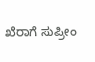ಖೆರಾಗೆ ಸುಪ್ರೀಂ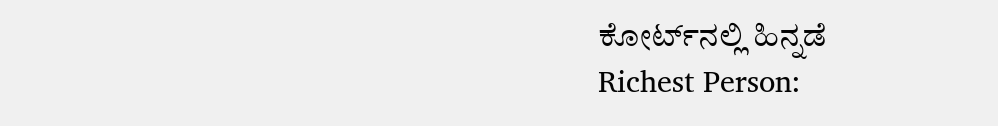ಕೋರ್ಟ್‌ನಲ್ಲಿ ಹಿನ್ನಡೆ
Richest Person: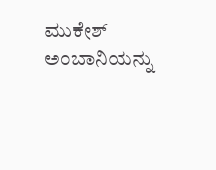ಮುಕೇಶ್ ಅಂಬಾನಿಯನ್ನು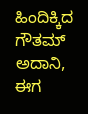ಹಿಂದಿಕ್ಕಿದ ಗೌತಮ್ ಅದಾನಿ, ಈಗ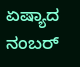ಏಷ್ಯಾದ ನಂಬರ್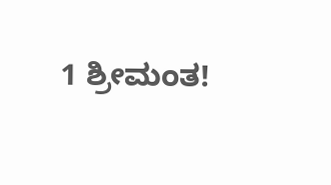1 ಶ್ರೀಮಂತ!